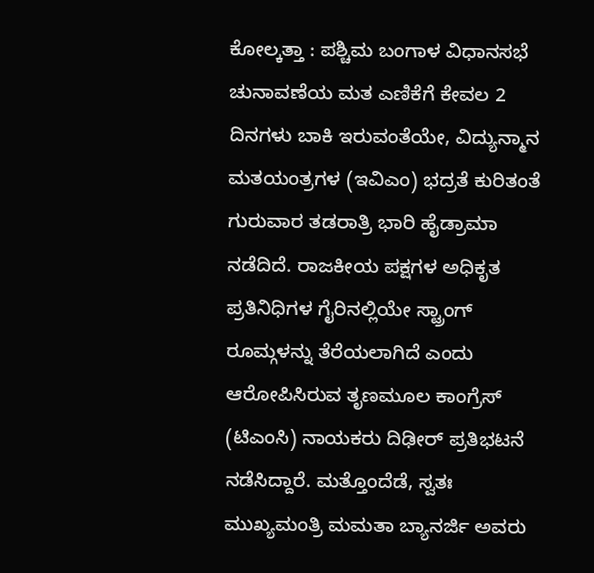ಕೋಲ್ಕತ್ತಾ : ಪಶ್ಚಿಮ ಬಂಗಾಳ ವಿಧಾನಸಭೆ ಚುನಾವಣೆಯ ಮತ ಎಣಿಕೆಗೆ ಕೇವಲ 2 ದಿನಗಳು ಬಾಕಿ ಇರುವಂತೆಯೇ, ವಿದ್ಯುನ್ಮಾನ ಮತಯಂತ್ರಗಳ (ಇವಿಎಂ) ಭದ್ರತೆ ಕುರಿತಂತೆ ಗುರುವಾರ ತಡರಾತ್ರಿ ಭಾರಿ ಹೈಡ್ರಾಮಾ ನಡೆದಿದೆ. ರಾಜಕೀಯ ಪಕ್ಷಗಳ ಅಧಿಕೃತ ಪ್ರತಿನಿಧಿಗಳ ಗೈರಿನಲ್ಲಿಯೇ ಸ್ಟ್ರಾಂಗ್ ರೂಮ್ಗಳನ್ನು ತೆರೆಯಲಾಗಿದೆ ಎಂದು ಆರೋಪಿಸಿರುವ ತೃಣಮೂಲ ಕಾಂಗ್ರೆಸ್ (ಟಿಎಂಸಿ) ನಾಯಕರು ದಿಢೀರ್ ಪ್ರತಿಭಟನೆ ನಡೆಸಿದ್ದಾರೆ. ಮತ್ತೊಂದೆಡೆ, ಸ್ವತಃ ಮುಖ್ಯಮಂತ್ರಿ ಮಮತಾ ಬ್ಯಾನರ್ಜಿ ಅವರು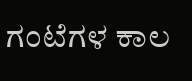ಗಂಟೆಗಳ ಕಾಲ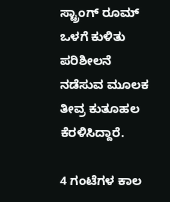ಸ್ಟ್ರಾಂಗ್ ರೂಮ್ ಒಳಗೆ ಕುಳಿತು ಪರಿಶೀಲನೆ ನಡೆಸುವ ಮೂಲಕ ತೀವ್ರ ಕುತೂಹಲ ಕೆರಳಿಸಿದ್ದಾರೆ.

4 ಗಂಟೆಗಳ ಕಾಲ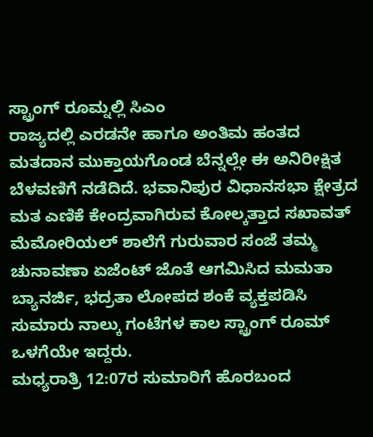ಸ್ಟ್ರಾಂಗ್ ರೂಮ್ನಲ್ಲಿ ಸಿಎಂ
ರಾಜ್ಯದಲ್ಲಿ ಎರಡನೇ ಹಾಗೂ ಅಂತಿಮ ಹಂತದ ಮತದಾನ ಮುಕ್ತಾಯಗೊಂಡ ಬೆನ್ನಲ್ಲೇ ಈ ಅನಿರೀಕ್ಷಿತ ಬೆಳವಣಿಗೆ ನಡೆದಿದೆ. ಭವಾನಿಪುರ ವಿಧಾನಸಭಾ ಕ್ಷೇತ್ರದ ಮತ ಎಣಿಕೆ ಕೇಂದ್ರವಾಗಿರುವ ಕೋಲ್ಕತ್ತಾದ ಸಖಾವತ್ ಮೆಮೋರಿಯಲ್ ಶಾಲೆಗೆ ಗುರುವಾರ ಸಂಜೆ ತಮ್ಮ ಚುನಾವಣಾ ಏಜೆಂಟ್ ಜೊತೆ ಆಗಮಿಸಿದ ಮಮತಾ ಬ್ಯಾನರ್ಜಿ, ಭದ್ರತಾ ಲೋಪದ ಶಂಕೆ ವ್ಯಕ್ತಪಡಿಸಿ ಸುಮಾರು ನಾಲ್ಕು ಗಂಟೆಗಳ ಕಾಲ ಸ್ಟ್ರಾಂಗ್ ರೂಮ್ ಒಳಗೆಯೇ ಇದ್ದರು.
ಮಧ್ಯರಾತ್ರಿ 12:07ರ ಸುಮಾರಿಗೆ ಹೊರಬಂದ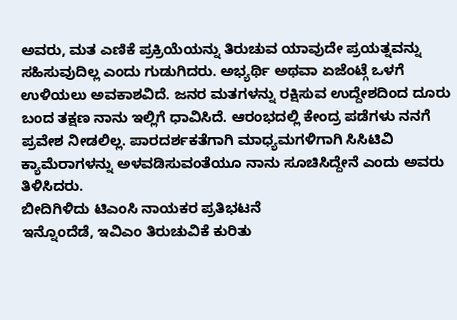ಅವರು, ಮತ ಎಣಿಕೆ ಪ್ರಕ್ರಿಯೆಯನ್ನು ತಿರುಚುವ ಯಾವುದೇ ಪ್ರಯತ್ನವನ್ನು ಸಹಿಸುವುದಿಲ್ಲ ಎಂದು ಗುಡುಗಿದರು. ಅಭ್ಯರ್ಥಿ ಅಥವಾ ಏಜೆಂಟ್ಗೆ ಒಳಗೆ ಉಳಿಯಲು ಅವಕಾಶವಿದೆ. ಜನರ ಮತಗಳನ್ನು ರಕ್ಷಿಸುವ ಉದ್ದೇಶದಿಂದ ದೂರು ಬಂದ ತಕ್ಷಣ ನಾನು ಇಲ್ಲಿಗೆ ಧಾವಿಸಿದೆ. ಆರಂಭದಲ್ಲಿ ಕೇಂದ್ರ ಪಡೆಗಳು ನನಗೆ ಪ್ರವೇಶ ನೀಡಲಿಲ್ಲ. ಪಾರದರ್ಶಕತೆಗಾಗಿ ಮಾಧ್ಯಮಗಳಿಗಾಗಿ ಸಿಸಿಟಿವಿ ಕ್ಯಾಮೆರಾಗಳನ್ನು ಅಳವಡಿಸುವಂತೆಯೂ ನಾನು ಸೂಚಿಸಿದ್ದೇನೆ ಎಂದು ಅವರು ತಿಳಿಸಿದರು.
ಬೀದಿಗಿಳಿದು ಟಿಎಂಸಿ ನಾಯಕರ ಪ್ರತಿಭಟನೆ
ಇನ್ನೊಂದೆಡೆ, ಇವಿಎಂ ತಿರುಚುವಿಕೆ ಕುರಿತು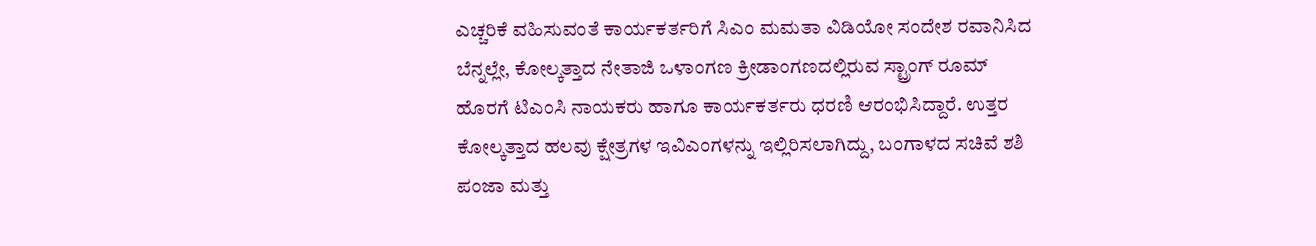ಎಚ್ಚರಿಕೆ ವಹಿಸುವಂತೆ ಕಾರ್ಯಕರ್ತರಿಗೆ ಸಿಎಂ ಮಮತಾ ವಿಡಿಯೋ ಸಂದೇಶ ರವಾನಿಸಿದ ಬೆನ್ನಲ್ಲೇ, ಕೋಲ್ಕತ್ತಾದ ನೇತಾಜಿ ಒಳಾಂಗಣ ಕ್ರೀಡಾಂಗಣದಲ್ಲಿರುವ ಸ್ಟ್ರಾಂಗ್ ರೂಮ್ ಹೊರಗೆ ಟಿಎಂಸಿ ನಾಯಕರು ಹಾಗೂ ಕಾರ್ಯಕರ್ತರು ಧರಣಿ ಆರಂಭಿಸಿದ್ದಾರೆ. ಉತ್ತರ ಕೋಲ್ಕತ್ತಾದ ಹಲವು ಕ್ಷೇತ್ರಗಳ ಇವಿಎಂಗಳನ್ನು ಇಲ್ಲಿರಿಸಲಾಗಿದ್ದು, ಬಂಗಾಳದ ಸಚಿವೆ ಶಶಿ ಪಂಜಾ ಮತ್ತು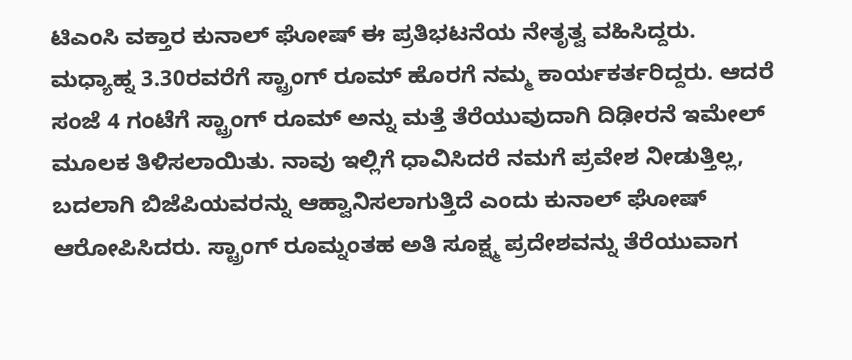ಟಿಎಂಸಿ ವಕ್ತಾರ ಕುನಾಲ್ ಘೋಷ್ ಈ ಪ್ರತಿಭಟನೆಯ ನೇತೃತ್ವ ವಹಿಸಿದ್ದರು.
ಮಧ್ಯಾಹ್ನ 3.30ರವರೆಗೆ ಸ್ಟ್ರಾಂಗ್ ರೂಮ್ ಹೊರಗೆ ನಮ್ಮ ಕಾರ್ಯಕರ್ತರಿದ್ದರು. ಆದರೆ ಸಂಜೆ 4 ಗಂಟೆಗೆ ಸ್ಟ್ರಾಂಗ್ ರೂಮ್ ಅನ್ನು ಮತ್ತೆ ತೆರೆಯುವುದಾಗಿ ದಿಢೀರನೆ ಇಮೇಲ್ ಮೂಲಕ ತಿಳಿಸಲಾಯಿತು. ನಾವು ಇಲ್ಲಿಗೆ ಧಾವಿಸಿದರೆ ನಮಗೆ ಪ್ರವೇಶ ನೀಡುತ್ತಿಲ್ಲ, ಬದಲಾಗಿ ಬಿಜೆಪಿಯವರನ್ನು ಆಹ್ವಾನಿಸಲಾಗುತ್ತಿದೆ ಎಂದು ಕುನಾಲ್ ಘೋಷ್ ಆರೋಪಿಸಿದರು. ಸ್ಟ್ರಾಂಗ್ ರೂಮ್ನಂತಹ ಅತಿ ಸೂಕ್ಷ್ಮ ಪ್ರದೇಶವನ್ನು ತೆರೆಯುವಾಗ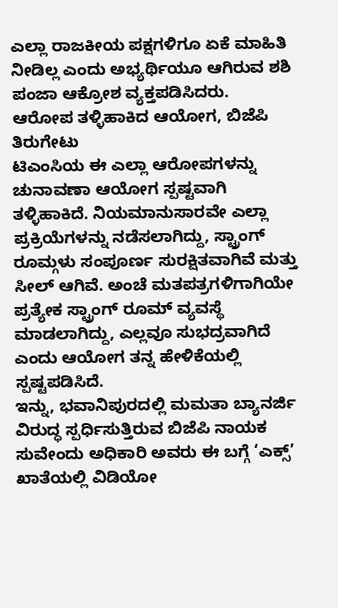ಎಲ್ಲಾ ರಾಜಕೀಯ ಪಕ್ಷಗಳಿಗೂ ಏಕೆ ಮಾಹಿತಿ ನೀಡಿಲ್ಲ ಎಂದು ಅಭ್ಯರ್ಥಿಯೂ ಆಗಿರುವ ಶಶಿ ಪಂಜಾ ಆಕ್ರೋಶ ವ್ಯಕ್ತಪಡಿಸಿದರು.
ಆರೋಪ ತಳ್ಳಿಹಾಕಿದ ಆಯೋಗ, ಬಿಜೆಪಿ ತಿರುಗೇಟು
ಟಿಎಂಸಿಯ ಈ ಎಲ್ಲಾ ಆರೋಪಗಳನ್ನು ಚುನಾವಣಾ ಆಯೋಗ ಸ್ಪಷ್ಟವಾಗಿ ತಳ್ಳಿಹಾಕಿದೆ. ನಿಯಮಾನುಸಾರವೇ ಎಲ್ಲಾ ಪ್ರಕ್ರಿಯೆಗಳನ್ನು ನಡೆಸಲಾಗಿದ್ದು, ಸ್ಟ್ರಾಂಗ್ ರೂಮ್ಗಳು ಸಂಪೂರ್ಣ ಸುರಕ್ಷಿತವಾಗಿವೆ ಮತ್ತು ಸೀಲ್ ಆಗಿವೆ. ಅಂಚೆ ಮತಪತ್ರಗಳಿಗಾಗಿಯೇ ಪ್ರತ್ಯೇಕ ಸ್ಟ್ರಾಂಗ್ ರೂಮ್ ವ್ಯವಸ್ಥೆ ಮಾಡಲಾಗಿದ್ದು, ಎಲ್ಲವೂ ಸುಭದ್ರವಾಗಿದೆ ಎಂದು ಆಯೋಗ ತನ್ನ ಹೇಳಿಕೆಯಲ್ಲಿ ಸ್ಪಷ್ಟಪಡಿಸಿದೆ.
ಇನ್ನು, ಭವಾನಿಪುರದಲ್ಲಿ ಮಮತಾ ಬ್ಯಾನರ್ಜಿ ವಿರುದ್ಧ ಸ್ಪರ್ಧಿಸುತ್ತಿರುವ ಬಿಜೆಪಿ ನಾಯಕ ಸುವೇಂದು ಅಧಿಕಾರಿ ಅವರು ಈ ಬಗ್ಗೆ ‘ಎಕ್ಸ್’ ಖಾತೆಯಲ್ಲಿ ವಿಡಿಯೋ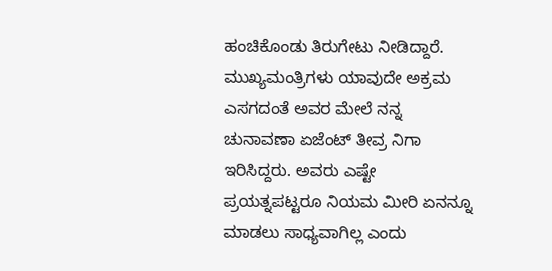ಹಂಚಿಕೊಂಡು ತಿರುಗೇಟು ನೀಡಿದ್ದಾರೆ. ಮುಖ್ಯಮಂತ್ರಿಗಳು ಯಾವುದೇ ಅಕ್ರಮ ಎಸಗದಂತೆ ಅವರ ಮೇಲೆ ನನ್ನ ಚುನಾವಣಾ ಏಜೆಂಟ್ ತೀವ್ರ ನಿಗಾ ಇರಿಸಿದ್ದರು. ಅವರು ಎಷ್ಟೇ ಪ್ರಯತ್ನಪಟ್ಟರೂ ನಿಯಮ ಮೀರಿ ಏನನ್ನೂ ಮಾಡಲು ಸಾಧ್ಯವಾಗಿಲ್ಲ ಎಂದು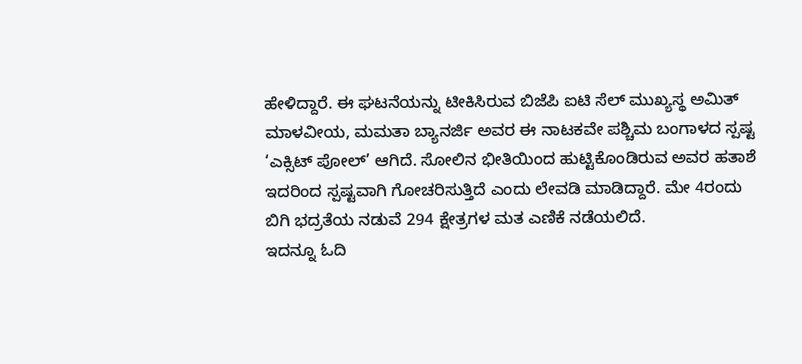ಹೇಳಿದ್ದಾರೆ. ಈ ಘಟನೆಯನ್ನು ಟೀಕಿಸಿರುವ ಬಿಜೆಪಿ ಐಟಿ ಸೆಲ್ ಮುಖ್ಯಸ್ಥ ಅಮಿತ್ ಮಾಳವೀಯ, ಮಮತಾ ಬ್ಯಾನರ್ಜಿ ಅವರ ಈ ನಾಟಕವೇ ಪಶ್ಚಿಮ ಬಂಗಾಳದ ಸ್ಪಷ್ಟ ‘ಎಕ್ಸಿಟ್ ಪೋಲ್’ ಆಗಿದೆ. ಸೋಲಿನ ಭೀತಿಯಿಂದ ಹುಟ್ಟಿಕೊಂಡಿರುವ ಅವರ ಹತಾಶೆ ಇದರಿಂದ ಸ್ಪಷ್ಟವಾಗಿ ಗೋಚರಿಸುತ್ತಿದೆ ಎಂದು ಲೇವಡಿ ಮಾಡಿದ್ದಾರೆ. ಮೇ 4ರಂದು ಬಿಗಿ ಭದ್ರತೆಯ ನಡುವೆ 294 ಕ್ಷೇತ್ರಗಳ ಮತ ಎಣಿಕೆ ನಡೆಯಲಿದೆ.
ಇದನ್ನೂ ಓದಿ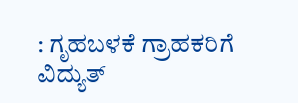: ಗೃಹಬಳಕೆ ಗ್ರಾಹಕರಿಗೆ ವಿದ್ಯುತ್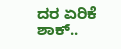ದರ ಏರಿಕೆ ಶಾಕ್..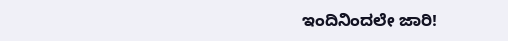ಇಂದಿನಿಂದಲೇ ಜಾರಿ!